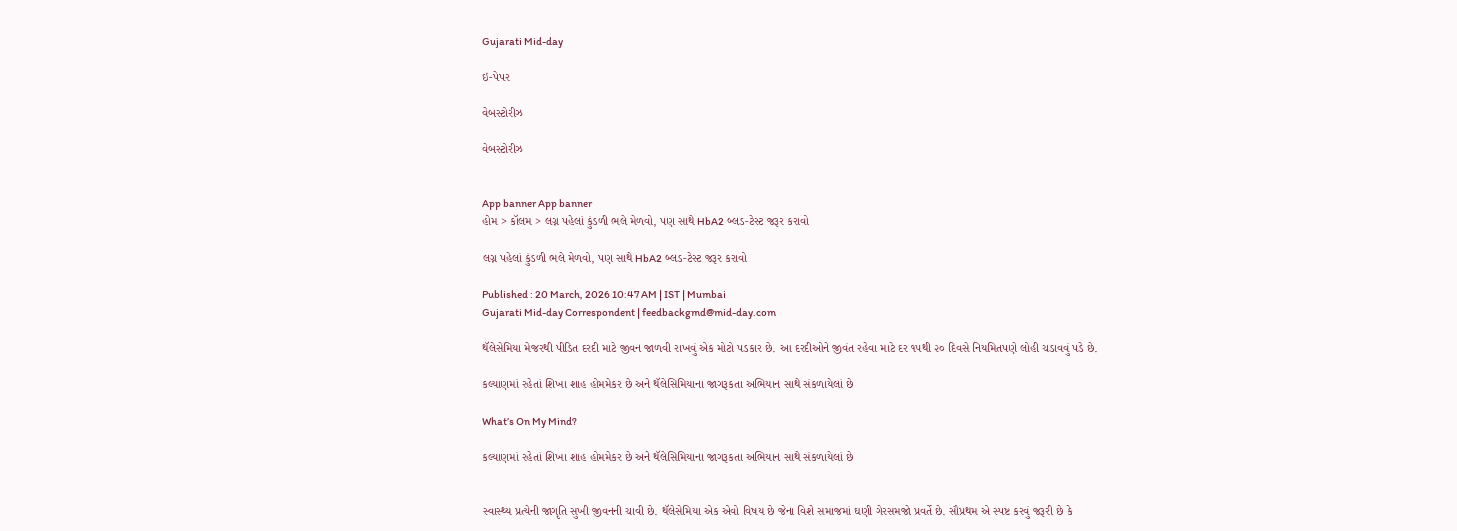Gujarati Mid-day

ઇ-પેપર

વેબસ્ટોરીઝ

વેબસ્ટોરીઝ


App banner App banner
હોમ > કૉલમ > લગ્ન પહેલાં કુંડળી ભલે મેળવો, પણ સાથે HbA2 બ્લડ-ટેસ્ટ જરૂર કરાવો

લગ્ન પહેલાં કુંડળી ભલે મેળવો, પણ સાથે HbA2 બ્લડ-ટેસ્ટ જરૂર કરાવો

Published : 20 March, 2026 10:47 AM | IST | Mumbai
Gujarati Mid-day Correspondent | feedbackgmd@mid-day.com

થૅલેસેમિયા મેજરથી પીડિત દરદી માટે જીવન જાળવી રાખવું એક મોટો પડકાર છે. આ દરદીઓને જીવંત રહેવા માટે દર ૧૫થી ૨૦ દિવસે નિયમિતપણે લોહી ચડાવવું પડે છે.

કલ્યાણમાં રહેતાં શિખા શાહ હોમમેકર છે અને થૅલેસિમિયાના જાગરૂકતા અભિયાન સાથે સંકળાયેલાં છે

What’s On My Mind?

કલ્યાણમાં રહેતાં શિખા શાહ હોમમેકર છે અને થૅલેસિમિયાના જાગરૂકતા અભિયાન સાથે સંકળાયેલાં છે


સ્વાસ્થ્ય પ્રત્યેની જાગૃતિ સુખી જીવનની ચાવી છે. થૅલેસેમિયા એક એવો વિષય છે જેના વિશે સમાજમાં ઘણી ગેરસમજો પ્રવર્તે છે. સૌપ્રથમ એ સ્પષ્ટ કરવું જરૂરી છે કે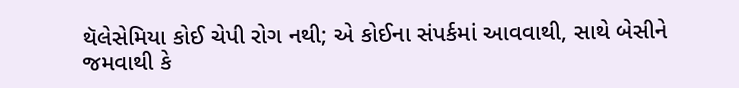થૅલેસેમિયા કોઈ ચેપી રોગ નથી; એ કોઈના સંપર્કમાં આવવાથી, સાથે બેસીને જમવાથી કે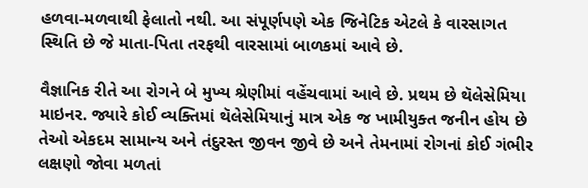હળવા-મળવાથી ફેલાતો નથી. આ સંપૂર્ણપણે એક જિનેટિક એટલે કે વારસાગત સ્થિતિ છે જે માતા-પિતા તરફથી વારસામાં બાળકમાં આવે છે.

વૈજ્ઞાનિક રીતે આ રોગને બે મુખ્ય શ્રેણીમાં વહેંચવામાં આવે છે. પ્રથમ છે થૅલેસેમિયા માઇનર. જ્યારે કોઈ વ્યક્તિમાં થૅલેસેમિયાનું માત્ર એક જ ખામીયુક્ત જનીન હોય છે તેઓ એકદમ સામાન્ય અને તંદુરસ્ત જીવન જીવે છે અને તેમનામાં રોગનાં કોઈ ગંભીર લક્ષણો જોવા મળતાં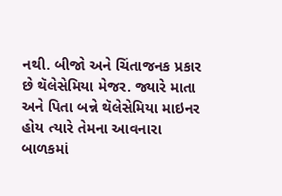નથી. બીજો અને ચિંતાજનક પ્રકાર છે થૅલેસેમિયા મેજર. જ્યારે માતા અને પિતા બન્ને થૅલેસેમિયા માઇનર હોય ત્યારે તેમના આવનારા બાળકમાં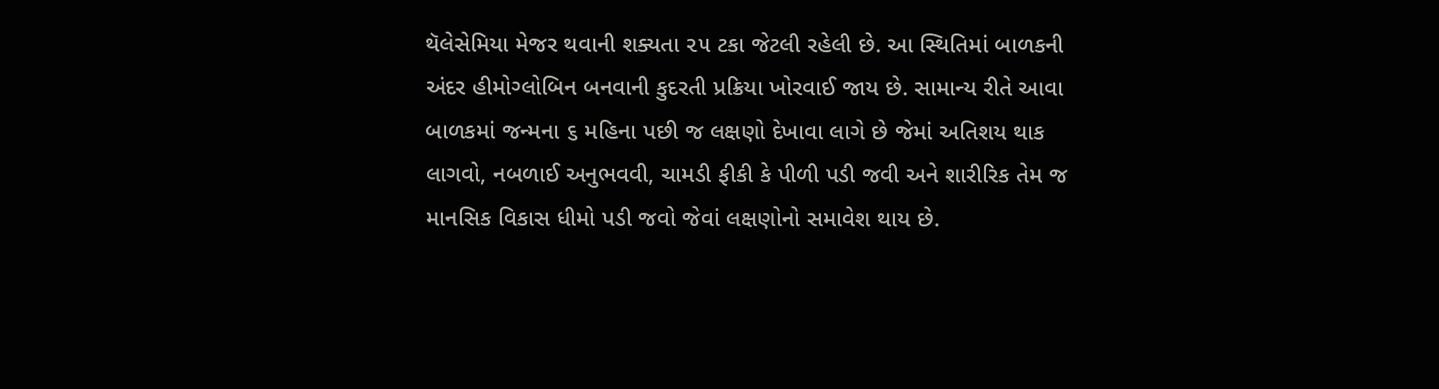થૅલેસેમિયા મેજર થવાની શક્યતા ૨૫ ટકા જેટલી રહેલી છે. આ સ્થિતિમાં બાળકની અંદર હીમોગ્લોબિન બનવાની કુદરતી પ્રક્રિયા ખોરવાઈ જાય છે. સામાન્ય રીતે આવા બાળકમાં જન્મના ૬ મહિના પછી જ લક્ષણો દેખાવા લાગે છે જેમાં અતિશય થાક લાગવો, નબળાઈ અનુભવવી, ચામડી ફીકી કે પીળી પડી જવી અને શારીરિક તેમ જ માનસિક વિકાસ ધીમો પડી જવો જેવાં લક્ષણોનો સમાવેશ થાય છે.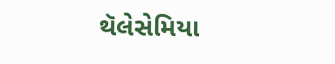થૅલેસેમિયા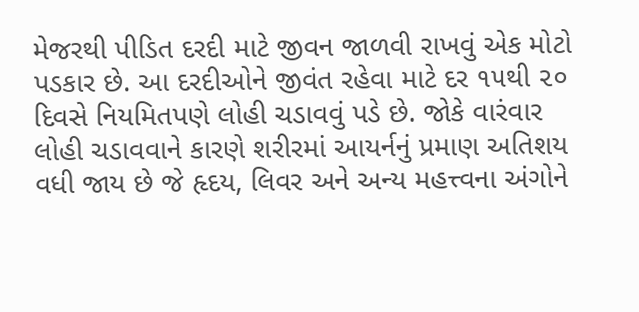મેજરથી પીડિત દરદી માટે જીવન જાળવી રાખવું એક મોટો પડકાર છે. આ દરદીઓને જીવંત રહેવા માટે દર ૧૫થી ૨૦ દિવસે નિયમિતપણે લોહી ચડાવવું પડે છે. જોકે વારંવાર લોહી ચડાવવાને કારણે શરીરમાં આયર્નનું પ્રમાણ અતિશય વધી જાય છે જે હૃદય, લિવર અને અન્ય મહત્ત્વના અંગોને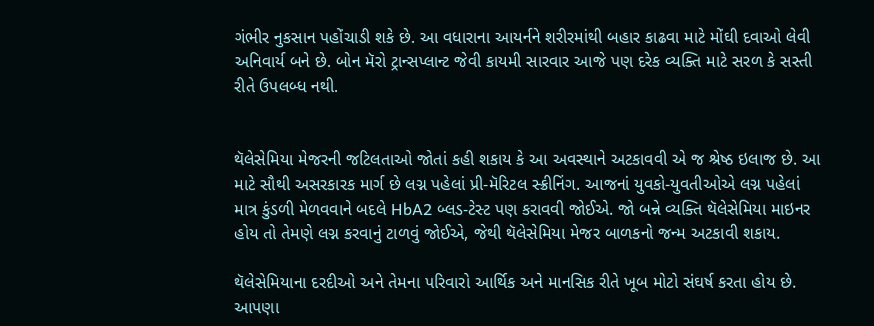ગંભીર નુકસાન પહોંચાડી શકે છે. આ વધારાના આયર્નને શરીરમાંથી બહાર કાઢવા માટે મોંઘી દવાઓ લેવી અનિવાર્ય બને છે. બોન મૅરો ટ્રાન્સપ્લાન્ટ જેવી કાયમી સારવાર આજે પણ દરેક વ્યક્તિ માટે સરળ કે સસ્તી રીતે ઉપલબ્ધ નથી.


થૅલેસેમિયા મેજરની જટિલતાઓ જોતાં કહી શકાય કે આ અવસ્થાને અટકાવવી એ જ શ્રેષ્ઠ ઇલાજ છે. આ માટે સૌથી અસરકારક માર્ગ છે લગ્ન પહેલાં પ્રી-મૅરિટલ સ્ક્રીનિંગ. આજનાં યુવકો-યુવતીઓએ લગ્ન પહેલાં માત્ર કુંડળી મેળવવાને બદલે HbA2 બ્લડ-ટેસ્ટ પણ કરાવવી જોઈએ. જો બન્ને વ્યક્તિ થૅલેસેમિયા માઇનર હોય તો તેમણે લગ્ન કરવાનું ટાળવું જોઈએ, જેથી થૅલેસેમિયા મેજર બાળકનો જન્મ અટકાવી શકાય.

થૅલેસેમિયાના દરદીઓ અને તેમના પરિવારો આર્થિક અને માનસિક રીતે ખૂબ મોટો સંઘર્ષ કરતા હોય છે. આપણા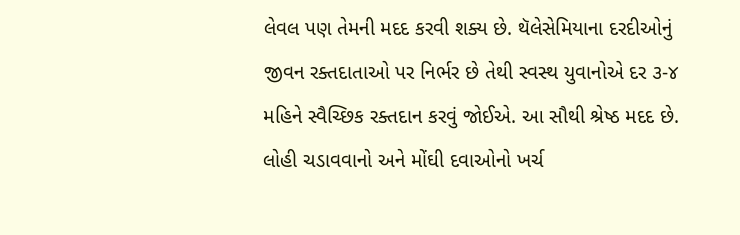લેવલ પણ તેમની મદદ કરવી શક્ય છે. થૅલેસેમિયાના દરદીઓનું જીવન રક્તદાતાઓ પર નિર્ભર છે તેથી સ્વસ્થ યુવાનોએ દર ૩-૪ મહિને સ્વૈચ્છિક રક્તદાન કરવું જોઈએ. આ સૌથી શ્રેષ્ઠ મદદ છે. લોહી ચડાવવાનો અને મોંઘી દવાઓનો ખર્ચ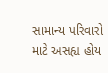સામાન્ય પરિવારો માટે અસહ્ય હોય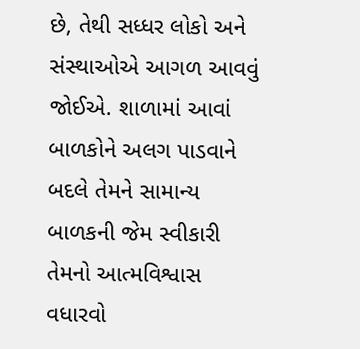છે, તેથી સધ્ધર લોકો અને સંસ્થાઓએ આગળ આવવું જોઈએ. શાળામાં આવાં બાળકોને અલગ પાડવાને બદલે તેમને સામાન્ય બાળકની જેમ સ્વીકારી તેમનો આત્મવિશ્વાસ વધારવો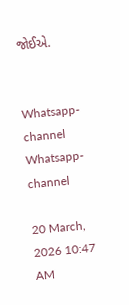જોઈએ.


Whatsapp-channel Whatsapp-channel

20 March, 2026 10:47 AM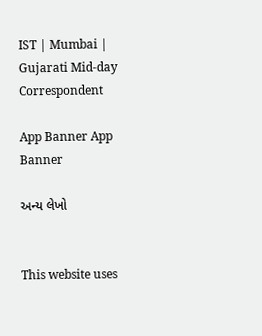IST | Mumbai | Gujarati Mid-day Correspondent

App Banner App Banner

અન્ય લેખો


This website uses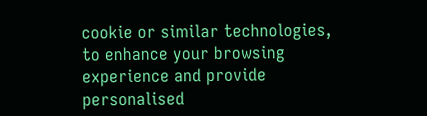cookie or similar technologies, to enhance your browsing experience and provide personalised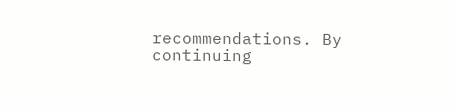recommendations. By continuing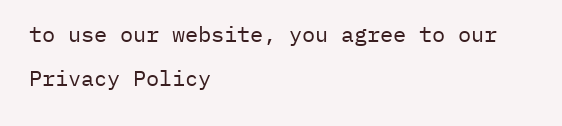to use our website, you agree to our Privacy Policy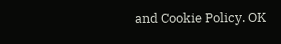and Cookie Policy. OK